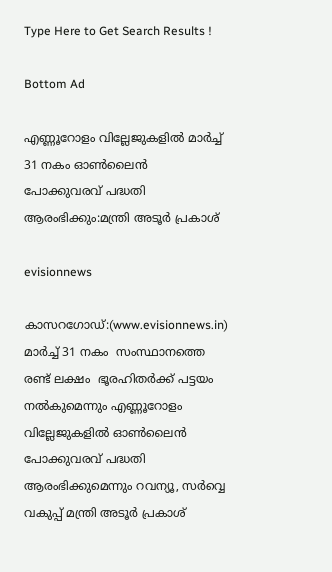Type Here to Get Search Results !

Bottom Ad

എണ്ണൂറോളം വില്ലേജുകളില്‍ മാര്‍ച്ച് 31 നകം ഓണ്‍ലൈന്‍ പോക്കുവരവ് പദ്ധതി ആരംഭിക്കും:മന്ത്രി അടൂര്‍ പ്രകാശ്

evisionnews

കാസറഗോഡ്‌:(www.evisionnews.in) മാര്‍ച്ച് 31 നകം  സംസ്ഥാനത്തെ രണ്ട് ലക്ഷം  ഭൂരഹിതര്‍ക്ക് പട്ടയം നല്‍കുമെന്നും എണ്ണൂറോളം വില്ലേജുകളില്‍ ഓണ്‍ലൈന്‍ പോക്കുവരവ് പദ്ധതി ആരംഭിക്കുമെന്നും റവന്യൂ, സര്‍വ്വെ വകുപ്പ് മന്ത്രി അടൂര്‍ പ്രകാശ്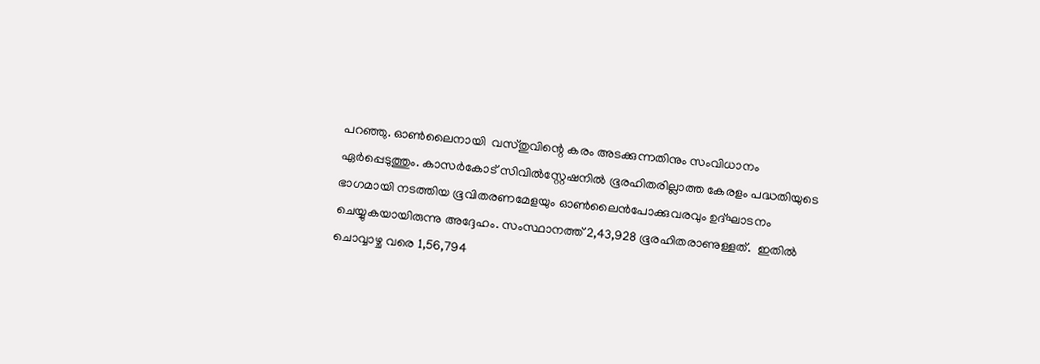പറഞ്ഞു. ഓണ്‍ലൈനായി  വസ്തുവിന്റെ കരം അടക്കുന്നതിനും സംവിധാനം ഏര്‍പ്പെടുത്തും. കാസര്‍കോട് സിവില്‍സ്റ്റേഷനില്‍ ഭൂരഹിതരില്ലാത്ത കേരളം പദ്ധതിയുടെ ഭാഗമായി നടത്തിയ ഭൂവിതരണമേളയും ഓണ്‍ലൈന്‍പോക്കുവരവും ഉദ്ഘാടനം ചെയ്യുകയായിരുന്നു അദ്ദേഹം. സംസ്ഥാനത്ത് 2,43,928 ഭൂരഹിതരാണുള്ളത്.  ഇതില്‍ ചൊവ്വാഴ്ച വരെ 1,56,794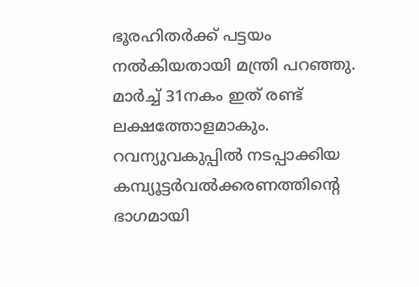ഭൂരഹിതര്‍ക്ക് പട്ടയം നല്‍കിയതായി മന്ത്രി പറഞ്ഞു. മാര്‍ച്ച് 31നകം ഇത് രണ്ട് ലക്ഷത്തോളമാകും. റവന്യുവകുപ്പില്‍ നടപ്പാക്കിയ കമ്പ്യൂട്ടര്‍വല്‍ക്കരണത്തിന്റെ ഭാഗമായി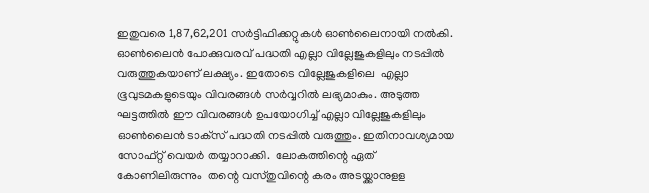ഇതുവരെ 1,87,62,201 സര്‍ട്ടിഫിക്കറ്റുകള്‍ ഓണ്‍ലൈനായി നല്‍കി.
ഓണ്‍ലൈന്‍ പോക്കുവരവ് പദ്ധതി എല്ലാ വില്ലേജുകളിലും നടപ്പില്‍ വരുത്തുകയാണ് ലക്ഷ്യം. ഇതോടെ വില്ലേജുകളിലെ  എല്ലാ ഭൂവുടമകളുടെയും വിവരങ്ങള്‍ സര്‍വ്വറില്‍ ലഭ്യമാകും. അടുത്ത ഘട്ടത്തില്‍ ഈ വിവരങ്ങള്‍ ഉപയോഗിച്ച് എല്ലാ വില്ലേജുകളിലും ഓണ്‍ലൈന്‍ ടാക്‌സ് പദ്ധതി നടപ്പില്‍ വരുത്തും. ഇതിനാവശ്യമായ സോഫ്റ്റ് വെയര്‍ തയ്യാറാക്കി.  ലോകത്തിന്റെ ഏത് കോണിലിരുന്നും  തന്റെ വസ്തുവിന്റെ കരം അടയ്ക്കാനുളള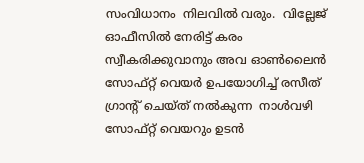സംവിധാനം  നിലവില്‍ വരും.  വില്ലേജ് ഓഫീസില്‍ നേരിട്ട് കരം സ്വീകരിക്കുവാനും അവ ഓണ്‍ലൈന്‍ സോഫ്റ്റ് വെയര്‍ ഉപയോഗിച്ച് രസീത് ഗ്രാന്റ് ചെയ്ത് നല്‍കുന്ന  നാള്‍വഴി സോഫ്റ്റ് വെയറും ഉടന്‍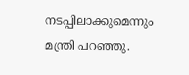നടപ്പിലാക്കുമെന്നും മന്ത്രി പറഞ്ഞു.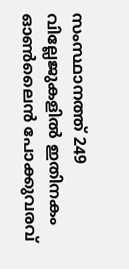സംസ്ഥാനത്ത് 249 വില്ലേജുകളില്‍ ഇതിനകം ഓണ്‍ലൈന്‍ പോക്കുവരവ്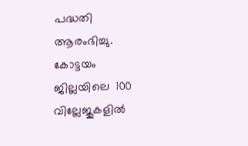പദ്ധതി ആരംഭിച്ചു. കോട്ടയം ജില്ലയിലെ  100 വില്ലേജുകളില്‍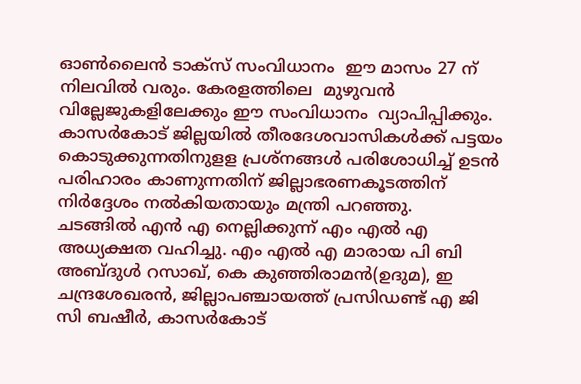ഓണ്‍ലൈന്‍ ടാക്‌സ് സംവിധാനം  ഈ മാസം 27 ന് നിലവില്‍ വരും. കേരളത്തിലെ  മുഴുവന്‍ വില്ലേജുകളിലേക്കും ഈ സംവിധാനം  വ്യാപിപ്പിക്കും. കാസര്‍കോട് ജില്ലയില്‍ തീരദേശവാസികള്‍ക്ക് പട്ടയം കൊടുക്കുന്നതിനുളള പ്രശ്‌നങ്ങള്‍ പരിശോധിച്ച് ഉടന്‍ പരിഹാരം കാണുന്നതിന് ജില്ലാഭരണകൂടത്തിന് നിര്‍ദ്ദേശം നല്‍കിയതായും മന്ത്രി പറഞ്ഞു.
ചടങ്ങില്‍ എന്‍ എ നെല്ലിക്കുന്ന് എം എല്‍ എ അധ്യക്ഷത വഹിച്ചു. എം എല്‍ എ മാരായ പി ബി അബ്ദുള്‍ റസാഖ്, കെ കുഞ്ഞിരാമന്‍(ഉദുമ), ഇ ചന്ദ്രശേഖരന്‍, ജില്ലാപഞ്ചായത്ത് പ്രസിഡണ്ട് എ ജി സി ബഷീര്‍, കാസര്‍കോട്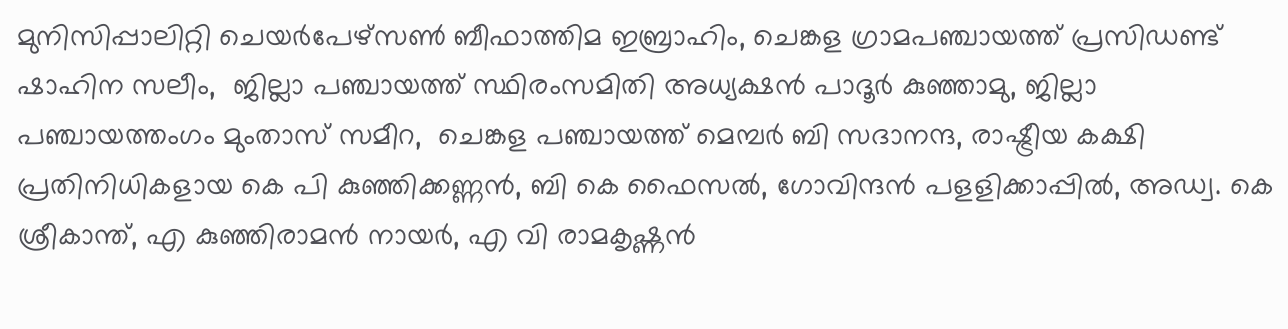മുനിസിപ്പാലിറ്റി ചെയര്‍പേഴ്‌സണ്‍ ബീഫാത്തിമ ഇബ്രാഹിം, ചെങ്കള ഗ്രാമപഞ്ചായത്ത് പ്രസിഡണ്ട് ഷാഹിന സലീം,  ജില്ലാ പഞ്ചായത്ത് സ്ഥിരംസമിതി അധ്യക്ഷന്‍ പാദൂര്‍ കുഞ്ഞാമു, ജില്ലാ പഞ്ചായത്തംഗം മുംതാസ് സമീറ,  ചെങ്കള പഞ്ചായത്ത് മെമ്പര്‍ ബി സദാനന്ദ, രാഷ്ട്രീയ കക്ഷി പ്രതിനിധികളായ കെ പി കുഞ്ഞിക്കണ്ണന്‍, ബി കെ ഫൈസല്‍, ഗോവിന്ദന്‍ പളളിക്കാപ്പില്‍, അഡ്വ. കെ ശ്രീകാന്ത്, എ കുഞ്ഞിരാമന്‍ നായര്‍, എ വി രാമകൃഷ്ണന്‍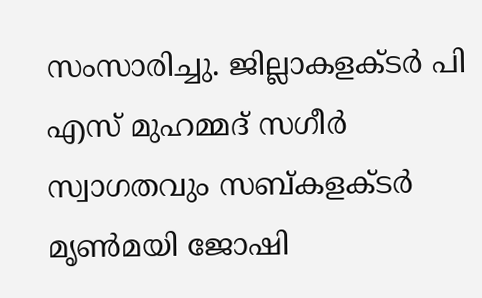സംസാരിച്ചു. ജില്ലാകളക്ടര്‍ പി എസ് മുഹമ്മദ് സഗീര്‍ സ്വാഗതവും സബ്കളക്ടര്‍ മൃണ്‍മയി ജോഷി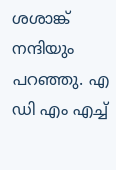ശശാങ്ക് നന്ദിയും പറഞ്ഞു. എ ഡി എം എച്ച്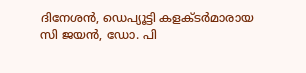ദിനേശന്‍, ഡെപ്യൂട്ടി കളക്ടര്‍മാരായ സി ജയന്‍, ഡോ. പി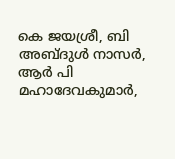കെ ജയശ്രീ, ബി അബ്ദുള്‍ നാസര്‍, ആര്‍ പി മഹാദേവകുമാര്‍,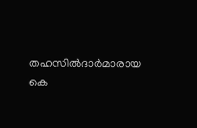തഹസില്‍ദാര്‍മാരായ കെ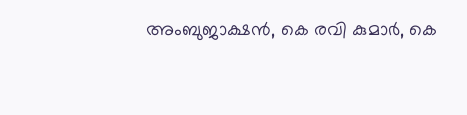അംബുജാക്ഷന്‍, കെ രവി കുമാര്‍, കെ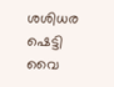ശശിധര ഷെട്ടി വൈ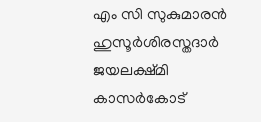എം സി സുകുമാരന്‍  ഹുസൂര്‍ശിരസ്തദാര്‍ ജയലക്ഷ്മി കാസര്‍കോട്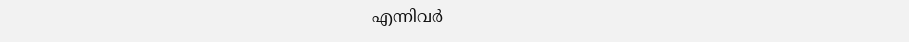എന്നിവര്‍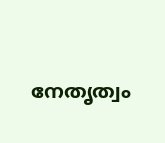നേതൃത്വം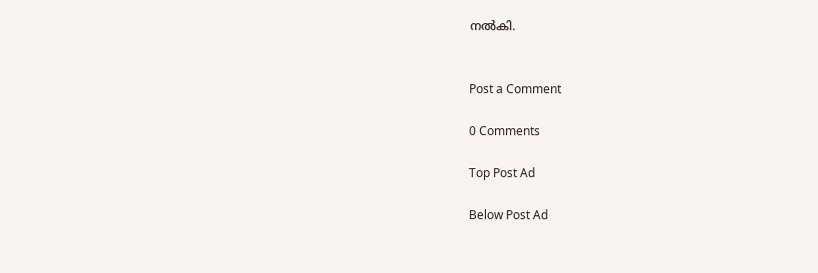നല്‍കി.


Post a Comment

0 Comments

Top Post Ad

Below Post Ad